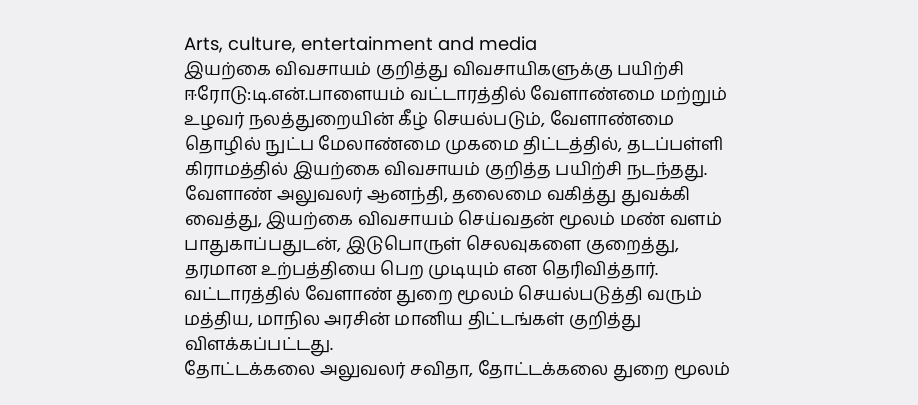Arts, culture, entertainment and media
இயற்கை விவசாயம் குறித்து விவசாயிகளுக்கு பயிற்சி
ஈரோடு:டி.என்.பாளையம் வட்டாரத்தில் வேளாண்மை மற்றும் உழவர் நலத்துறையின் கீழ் செயல்படும், வேளாண்மை தொழில் நுட்ப மேலாண்மை முகமை திட்டத்தில், தடப்பள்ளி கிராமத்தில் இயற்கை விவசாயம் குறித்த பயிற்சி நடந்தது.
வேளாண் அலுவலர் ஆனந்தி, தலைமை வகித்து துவக்கி வைத்து, இயற்கை விவசாயம் செய்வதன் மூலம் மண் வளம் பாதுகாப்பதுடன், இடுபொருள் செலவுகளை குறைத்து, தரமான உற்பத்தியை பெற முடியும் என தெரிவித்தார். வட்டாரத்தில் வேளாண் துறை மூலம் செயல்படுத்தி வரும் மத்திய, மாநில அரசின் மானிய திட்டங்கள் குறித்து விளக்கப்பட்டது.
தோட்டக்கலை அலுவலர் சவிதா, தோட்டக்கலை துறை மூலம்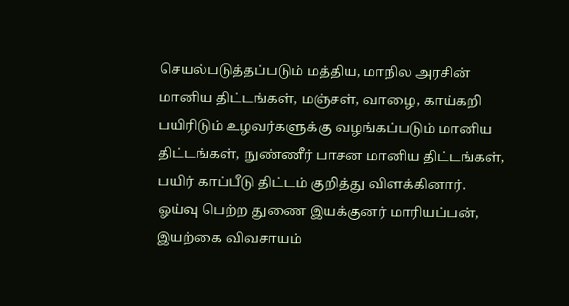செயல்படுத்தப்படும் மத்திய, மாநில அரசின் மானிய திட்டங்கள், மஞ்சள், வாழை, காய்கறி பயிரிடும் உழவர்களுக்கு வழங்கப்படும் மானிய திட்டங்கள், நுண்ணீர் பாசன மானிய திட்டங்கள், பயிர் காப்பீடு திட்டம் குறித்து விளக்கினார்.
ஓய்வு பெற்ற துணை இயக்குனர் மாரியப்பன், இயற்கை விவசாயம்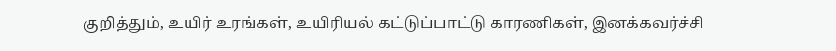குறித்தும், உயிர் உரங்கள், உயிரியல் கட்டுப்பாட்டு காரணிகள், இனக்கவர்ச்சி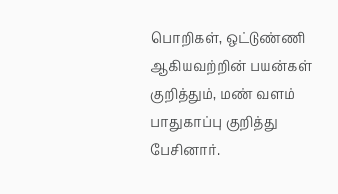பொறிகள், ஒட்டுண்ணி ஆகியவற்றின் பயன்கள் குறித்தும், மண் வளம் பாதுகாப்பு குறித்து பேசினார்.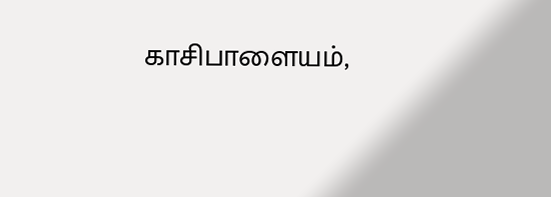காசிபாளையம்,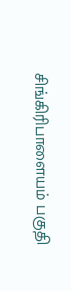சிங்கிரிபாளையம் பகுதி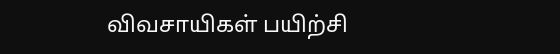விவசாயிகள் பயிற்சி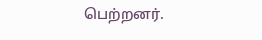பெற்றனர்.